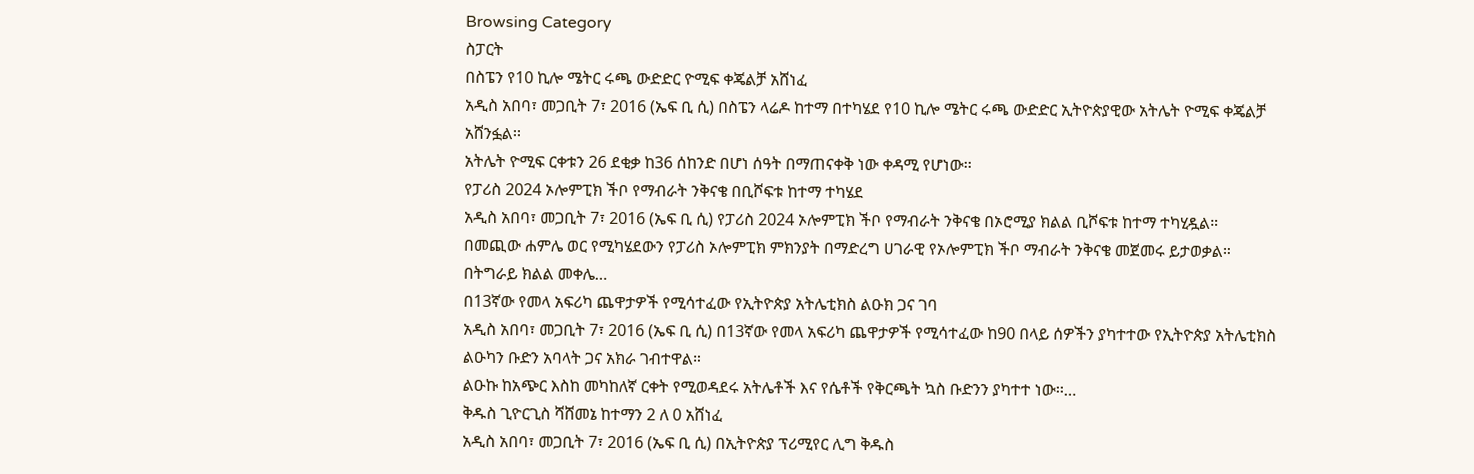Browsing Category
ስፓርት
በስፔን የ10 ኪሎ ሜትር ሩጫ ውድድር ዮሚፍ ቀጄልቻ አሸነፈ
አዲስ አበባ፣ መጋቢት 7፣ 2016 (ኤፍ ቢ ሲ) በስፔን ላሬዶ ከተማ በተካሄደ የ10 ኪሎ ሜትር ሩጫ ውድድር ኢትዮጵያዊው አትሌት ዮሚፍ ቀጄልቻ አሸንፏል፡፡
አትሌት ዮሚፍ ርቀቱን 26 ደቂቃ ከ36 ሰከንድ በሆነ ሰዓት በማጠናቀቅ ነው ቀዳሚ የሆነው፡፡
የፓሪስ 2024 ኦሎምፒክ ችቦ የማብራት ንቅናቄ በቢሾፍቱ ከተማ ተካሄደ
አዲስ አበባ፣ መጋቢት 7፣ 2016 (ኤፍ ቢ ሲ) የፓሪስ 2024 ኦሎምፒክ ችቦ የማብራት ንቅናቄ በኦሮሚያ ክልል ቢሾፍቱ ከተማ ተካሂዷል።
በመጪው ሐምሌ ወር የሚካሄደውን የፓሪስ ኦሎምፒክ ምክንያት በማድረግ ሀገራዊ የኦሎምፒክ ችቦ ማብራት ንቅናቄ መጀመሩ ይታወቃል።
በትግራይ ክልል መቀሌ…
በ13ኛው የመላ አፍሪካ ጨዋታዎች የሚሳተፈው የኢትዮጵያ አትሌቲክስ ልዑክ ጋና ገባ
አዲስ አበባ፣ መጋቢት 7፣ 2016 (ኤፍ ቢ ሲ) በ13ኛው የመላ አፍሪካ ጨዋታዎች የሚሳተፈው ከ90 በላይ ሰዎችን ያካተተው የኢትዮጵያ አትሌቲክስ ልዑካን ቡድን አባላት ጋና አክራ ገብተዋል።
ልዑኩ ከአጭር እስከ መካከለኛ ርቀት የሚወዳደሩ አትሌቶች እና የሴቶች የቅርጫት ኳስ ቡድንን ያካተተ ነው፡፡…
ቅዱስ ጊዮርጊስ ሻሸመኔ ከተማን 2 ለ 0 አሸነፈ
አዲስ አበባ፣ መጋቢት 7፣ 2016 (ኤፍ ቢ ሲ) በኢትዮጵያ ፕሪሚየር ሊግ ቅዱስ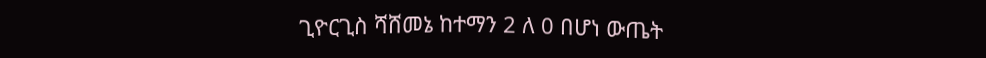ጊዮርጊስ ሻሸመኔ ከተማን 2 ለ 0 በሆነ ውጤት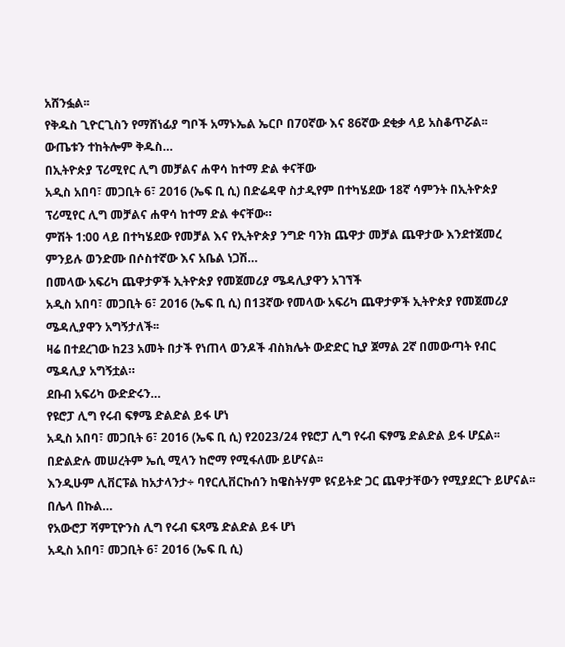አሸንፏል፡፡
የቅዱስ ጊዮርጊስን የማሸነፊያ ግቦች አማኑኤል ኤርቦ በ70ኛው እና 86ኛው ደቂቃ ላይ አስቆጥሯል፡፡
ውጤቱን ተከትሎም ቅዱስ…
በኢትዮጵያ ፕሪሚየር ሊግ መቻልና ሐዋሳ ከተማ ድል ቀናቸው
አዲስ አበባ፣ መጋቢት 6፣ 2016 (ኤፍ ቢ ሲ) በድሬዳዋ ስታዲየም በተካሄደው 18ኛ ሳምንት በኢትዮጵያ ፕሪሚየር ሊግ መቻልና ሐዋሳ ከተማ ድል ቀናቸው።
ምሽት 1:00 ላይ በተካሄደው የመቻል እና የኢትዮጵያ ንግድ ባንክ ጨዋታ መቻል ጨዋታው እንደተጀመረ ምንይሉ ወንድሙ በሶስተኛው እና አቤል ነጋሽ…
በመላው አፍሪካ ጨዋታዎች ኢትዮጵያ የመጀመሪያ ሜዳሊያዋን አገኘች
አዲስ አበባ፣ መጋቢት 6፣ 2016 (ኤፍ ቢ ሲ) በ13ኛው የመላው አፍሪካ ጨዋታዎች ኢትዮጵያ የመጀመሪያ ሜዳሊያዋን አግኝታለች፡፡
ዛሬ በተደረገው ከ23 አመት በታች የነጠላ ወንዶች ብስክሌት ውድድር ኪያ ጀማል 2ኛ በመውጣት የብር ሜዳሊያ አግኝቷል።
ደቡብ አፍሪካ ውድድሩን…
የዩሮፓ ሊግ የሩብ ፍፃሜ ድልድል ይፋ ሆነ
አዲስ አበባ፣ መጋቢት 6፣ 2016 (ኤፍ ቢ ሲ) የ2023/24 የዩሮፓ ሊግ የሩብ ፍፃሜ ድልድል ይፋ ሆኗል፡፡
በድልድሉ መሠረትም ኤሲ ሚላን ከሮማ የሚፋለሙ ይሆናል፡፡
እንዲሁም ሊቨርፑል ከአታላንታ÷ ባየርሊቨርኩሰን ከዌስትሃም ዩናይትድ ጋር ጨዋታቸውን የሚያደርጉ ይሆናል፡፡
በሌላ በኩል…
የአውሮፓ ሻምፒዮንስ ሊግ የሩብ ፍጻሜ ድልድል ይፋ ሆነ
አዲስ አበባ፣ መጋቢት 6፣ 2016 (ኤፍ ቢ ሲ)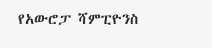የአውሮፓ ሻምፒዮንስ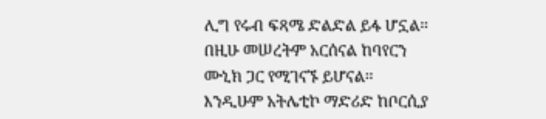ሊግ የሩብ ፍጻሜ ድልድል ይፋ ሆኗል፡፡
በዚሁ መሠረትም አርሰናል ከባየርን ሙኒክ ጋር የሚገናኙ ይሆናል፡፡
እንዲሁም አትሌቲኮ ማድሪድ ከቦርሲያ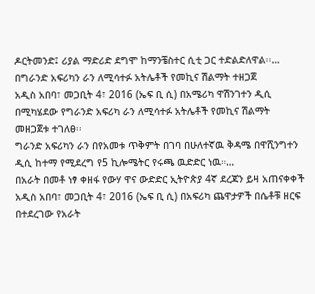ዶርትመንድ፤ ሪያል ማድሪድ ደግሞ ከማንቼስተር ሲቲ ጋር ተድልድለዋል፡፡…
በግራንድ አፍሪካን ራን ለሚሳተፉ አትሌቶች የመኪና ሽልማት ተዘጋጀ
አዲስ አበባ፣ መጋቢት 4፣ 2016 (ኤፍ ቢ ሲ) በአሜሪካ ዋሽንገተን ዲሲ በሚካሄደው የግራንድ አፍሪካ ራን ለሚሳተፉ አትሌቶች የመኪና ሽልማት መዘጋጀቱ ተገለፀ፡፡
ግራንድ አፍሪካን ራን በየአመቱ ጥቅምት በገባ በሁለተኛዉ ቅዳሜ በዋሺንግተን ዲሲ ከተማ የሚደረግ የ5 ኪሎሜትር የሩጫ ዉድድር ነዉ።…
በአራት በመቶ ነፃ ቀዘፋ የውሃ ዋና ውድድር ኢትዮጵያ 4ኛ ደረጃን ይዛ አጠናቀቀች
አዲስ አበባ፣ መጋቢት 4፣ 2016 (ኤፍ ቢ ሲ) በአፍሪካ ጨዋታዎች በሴቶቹ ዘርፍ በተደረገው የአራት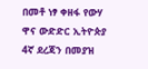በመቶ ነፃ ቀዘፋ የውሃ ዋና ውድድር ኢትዮጵያ 4ኛ ደረጃን በመያዝ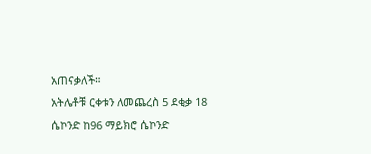አጠናቃለች።
አትሌቶቹ ርቀቱን ለመጨረስ 5 ደቂቃ 18 ሴኮንድ ከ96 ማይክሮ ሴኮንድ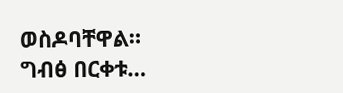ወስዶባቸዋል።
ግብፅ በርቀቱ…